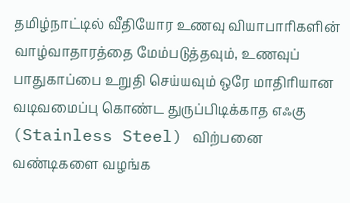தமிழ்நாட்டில் வீதியோர உணவு வியாபாரிகளின் வாழ்வாதாரத்தை மேம்படுத்தவும், உணவுப் பாதுகாப்பை உறுதி செய்யவும் ஒரே மாதிரியான வடிவமைப்பு கொண்ட துருப்பிடிக்காத எஃகு (Stainless Steel) விற்பனை வண்டிகளை வழங்க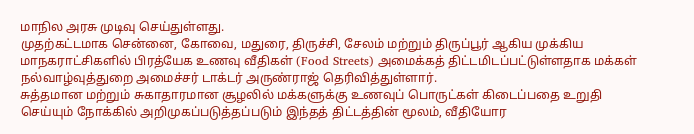மாநில அரசு முடிவு செய்துள்ளது.
முதற்கட்டமாக சென்னை, கோவை, மதுரை, திருச்சி, சேலம் மற்றும் திருப்பூர் ஆகிய முக்கிய மாநகராட்சிகளில் பிரத்யேக உணவு வீதிகள் (Food Streets) அமைக்கத் திட்டமிடப்பட்டுள்ளதாக மக்கள் நல்வாழ்வுத்துறை அமைச்சர் டாக்டர் அருண்ராஜ் தெரிவித்துள்ளார்.
சுத்தமான மற்றும் சுகாதாரமான சூழலில் மக்களுக்கு உணவுப் பொருட்கள் கிடைப்பதை உறுதி செய்யும் நோக்கில் அறிமுகப்படுத்தப்படும் இந்தத் திட்டத்தின் மூலம், வீதியோர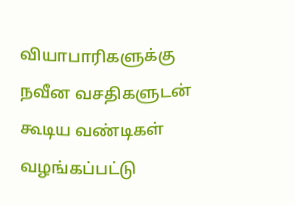வியாபாரிகளுக்கு நவீன வசதிகளுடன் கூடிய வண்டிகள் வழங்கப்பட்டு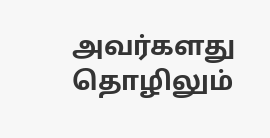அவர்களது தொழிலும்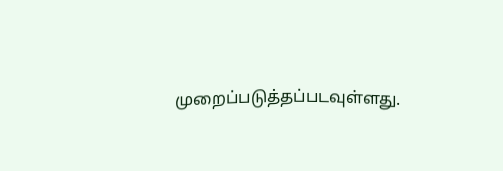முறைப்படுத்தப்படவுள்ளது.